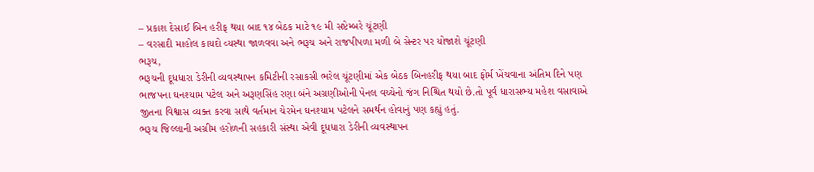– પ્રકાશ દેસાઈ બિન હરીફ થયા બાદ ૧૪ બેઠક માટે ૧૯ મી સપ્ટેમ્બરે ચૂંટણી
– વરસાદી માહોલ કાયદો વ્યસ્થા જાળવવા અને ભરૂચ અને રાજપીપળા મળી બે સેન્ટર પર યોજાશે ચૂંટણી
ભરૂચ,
ભરૂચની દૂધધારા ડેરીની વ્યવસ્થાપન કમિટીની રસાકસી ભરેલ ચૂંટણીમાં એક બેઠક બિનહરીફ થયા બાદ ફોર્મ ખેંચવાના અંતિમ દિને પણ ભાજપના ઘનશ્યામ પટેલ અને અરૂણસિંહ રણા બંને અગ્રણીઓની પેનલ વચ્ચેનો જંગ નિશ્ચિત થયો છે.તો પૂર્વ ધારાસભ્ય મહેશ વસાવાએ જીતના વિશ્વાસ વ્યક્ત કરવા સાથે વર્તમાન ચેરમેન ઘનશ્યામ પટેલને સમર્થન હોવાનું પણ કહ્યું હતું.
ભરૂચ જિલ્લાની અગ્રીમ હરોળની સહકારી સંસ્થા એવી દૂધધારા ડેરીની વ્યવસ્થાપન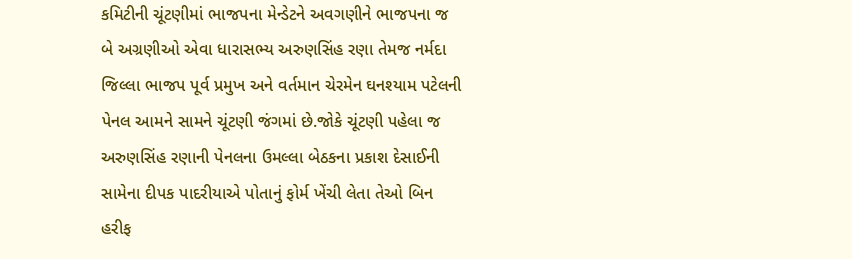કમિટીની ચૂંટણીમાં ભાજપના મેન્ડેટને અવગણીને ભાજપના જ બે અગ્રણીઓ એવા ધારાસભ્ય અરુણસિંહ રણા તેમજ નર્મદા જિલ્લા ભાજપ પૂર્વ પ્રમુખ અને વર્તમાન ચેરમેન ઘનશ્યામ પટેલની પેનલ આમને સામને ચૂંટણી જંગમાં છે.જોકે ચૂંટણી પહેલા જ અરુણસિંહ રણાની પેનલના ઉમલ્લા બેઠકના પ્રકાશ દેસાઈની સામેના દીપક પાદરીયાએ પોતાનું ફોર્મ ખેંચી લેતા તેઓ બિન હરીફ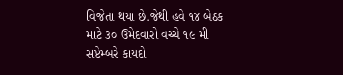વિજેતા થયા છે.જેથી હવે ૧૪ બેઠક માટે ૩૦ ઉમેદવારો વચ્ચે ૧૯ મી સપ્ટેમ્બરે કાયદો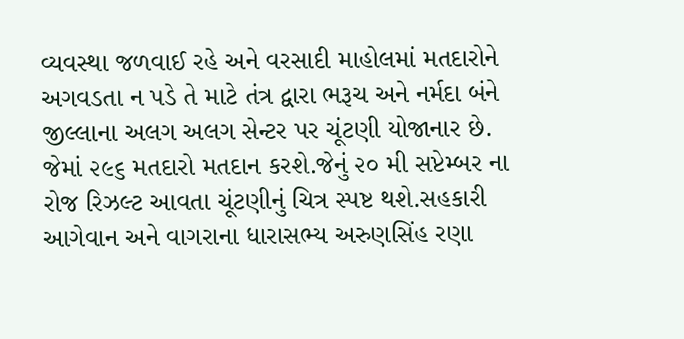વ્યવસ્થા જળવાઈ રહે અને વરસાદી માહોલમાં મતદારોને અગવડતા ન પડે તે માટે તંત્ર દ્વારા ભરૂચ અને નર્મદા બંને જીલ્લાના અલગ અલગ સેન્ટર પર ચૂંટણી યોજાનાર છે. જેમાં ૨૯૬ મતદારો મતદાન કરશે.જેનું ૨૦ મી સપ્ટેમ્બર ના રોજ રિઝલ્ટ આવતા ચૂંટણીનું ચિત્ર સ્પષ્ટ થશે.સહકારી આગેવાન અને વાગરાના ધારાસભ્ય અરુણસિંહ રણા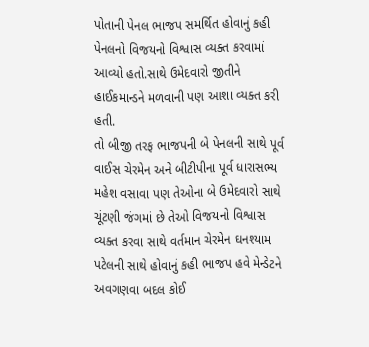પોતાની પેનલ ભાજપ સમર્થિત હોવાનું કહી પેનલનો વિજયનો વિશ્વાસ વ્યક્ત કરવામાં આવ્યો હતો.સાથે ઉમેદવારો જીતીને હાઈકમાન્ડને મળવાની પણ આશા વ્યક્ત કરી હતી.
તો બીજી તરફ ભાજપની બે પેનલની સાથે પૂર્વ વાઈસ ચેરમેન અને બીટીપીના પૂર્વ ધારાસભ્ય મહેશ વસાવા પણ તેઓના બે ઉમેદવારો સાથે ચૂંટણી જંગમાં છે તેઓ વિજયનો વિશ્વાસ વ્યક્ત કરવા સાથે વર્તમાન ચેરમેન ઘનશ્યામ પટેલની સાથે હોવાનું કહી ભાજપ હવે મેન્ડેટને અવગણવા બદલ કોઈ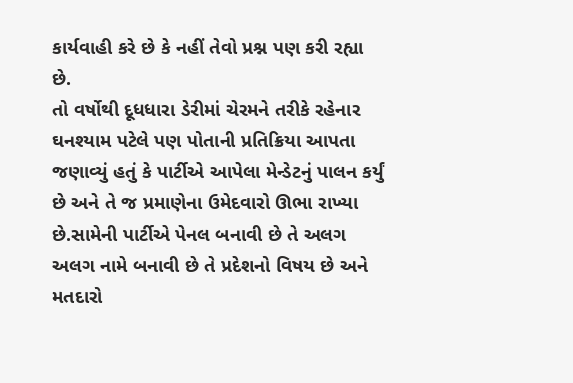કાર્યવાહી કરે છે કે નહીં તેવો પ્રશ્ન પણ કરી રહ્યા છે.
તો વર્ષોથી દૂધધારા ડેરીમાં ચેરમને તરીકે રહેનાર ઘનશ્યામ પટેલે પણ પોતાની પ્રતિક્રિયા આપતા જણાવ્યું હતું કે પાર્ટીએ આપેલા મેન્ડેટનું પાલન કર્યું છે અને તે જ પ્રમાણેના ઉમેદવારો ઊભા રાખ્યા છે.સામેની પાર્ટીએ પેનલ બનાવી છે તે અલગ અલગ નામે બનાવી છે તે પ્રદેશનો વિષય છે અને મતદારો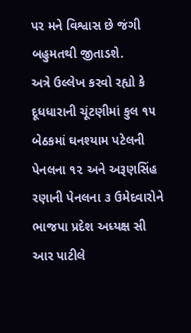પર મને વિશ્વાસ છે જંગી બહુમતથી જીતાડશે.
અત્રે ઉલ્લેખ કરવો રહ્યો કે દૂધધારાની ચૂંટણીમાં કુલ ૧૫ બેઠકમાં ઘનશ્યામ પટેલની પેનલના ૧૨ અને અરૂણસિંહ રણાની પેનલના ૩ ઉમેદવારોને ભાજપા પ્રદેશ અધ્યક્ષ સી આર પાટીલે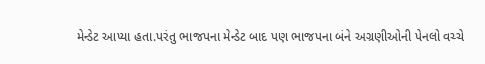મેન્ડેટ આપ્યા હતા.પરંતુ ભાજપના મેન્ડેટ બાદ પણ ભાજપના બંને અગ્રણીઓની પેનલો વચ્ચે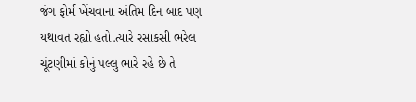જંગ ફોર્મ ખેંચવાના અંતિમ દિન બાદ પણ યથાવત રહ્યો હતો.ત્યારે રસાકસી ભરેલ ચૂંટણીમાં કોનું પલ્લુ ભારે રહે છે તે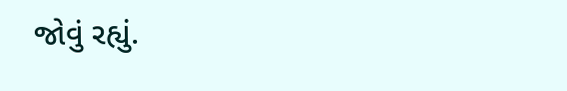જોવું રહ્યું.